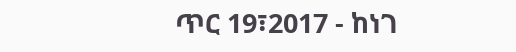ጥር 19፣2017 - ከነገ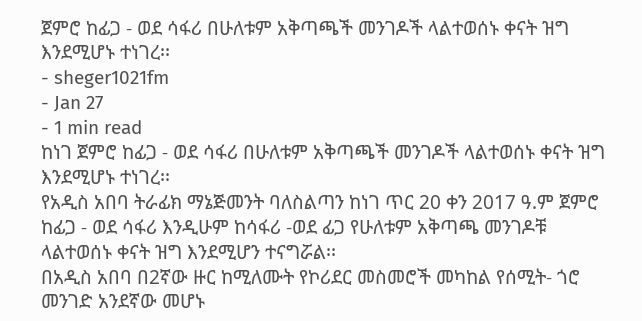ጀምሮ ከፊጋ - ወደ ሳፋሪ በሁለቱም አቅጣጫች መንገዶች ላልተወሰኑ ቀናት ዝግ እንደሚሆኑ ተነገረ፡፡
- sheger1021fm
- Jan 27
- 1 min read
ከነገ ጀምሮ ከፊጋ - ወደ ሳፋሪ በሁለቱም አቅጣጫች መንገዶች ላልተወሰኑ ቀናት ዝግ እንደሚሆኑ ተነገረ፡፡
የአዲስ አበባ ትራፊክ ማኔጅመንት ባለስልጣን ከነገ ጥር 20 ቀን 2017 ዓ.ም ጀምሮ ከፊጋ - ወደ ሳፋሪ እንዲሁም ከሳፋሪ -ወደ ፊጋ የሁለቱም አቅጣጫ መንገዶቹ ላልተወሰኑ ቀናት ዝግ እንደሚሆን ተናግሯል፡፡
በአዲስ አበባ በ2ኛው ዙር ከሚለሙት የኮሪደር መስመሮች መካከል የሰሚት- ጎሮ መንገድ አንደኛው መሆኑ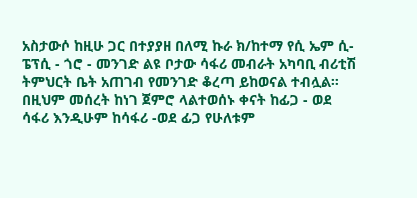አስታውሶ ከዚሁ ጋር በተያያዘ በለሚ ኩራ ክ/ከተማ የሲ ኤም ሲ- ፔፕሲ - ጎሮ - መንገድ ልዩ ቦታው ሳፋሪ መብራት አካባቢ ብሪቲሽ ትምህርት ቤት አጠገብ የመንገድ ቆረጣ ይከወናል ተብሏል።
በዚህም መሰረት ከነገ ጀምሮ ላልተወሰኑ ቀናት ከፊጋ - ወደ ሳፋሪ እንዲሁም ከሳፋሪ -ወደ ፊጋ የሁለቱም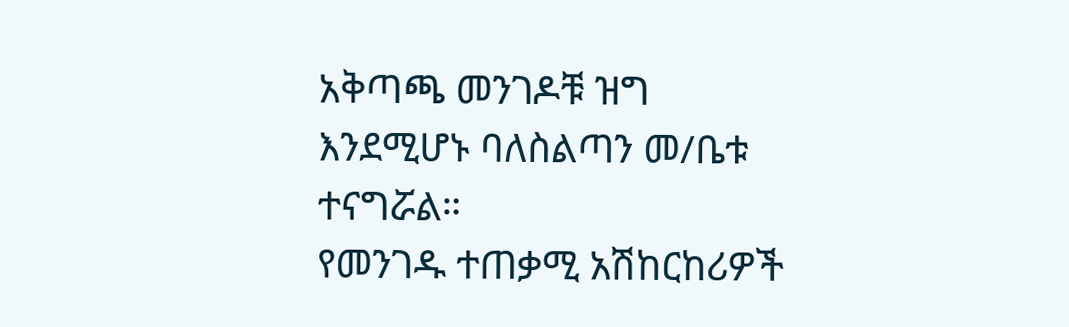አቅጣጫ መንገዶቹ ዝግ እንደሚሆኑ ባለስልጣን መ/ቤቱ ተናግሯል።
የመንገዱ ተጠቃሚ አሽከርከሪዎች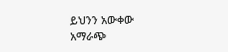ይህንን አውቀው አማራጭ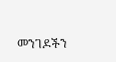መንገዶችን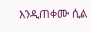እንዲጠቀሙ ሲል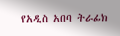የአዲስ አበባ ትራፊክ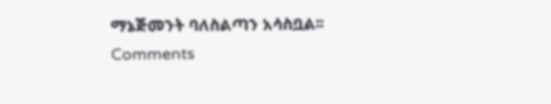ማኔጅመንት ባለስልጣን አሳስቧል፡፡
Comments